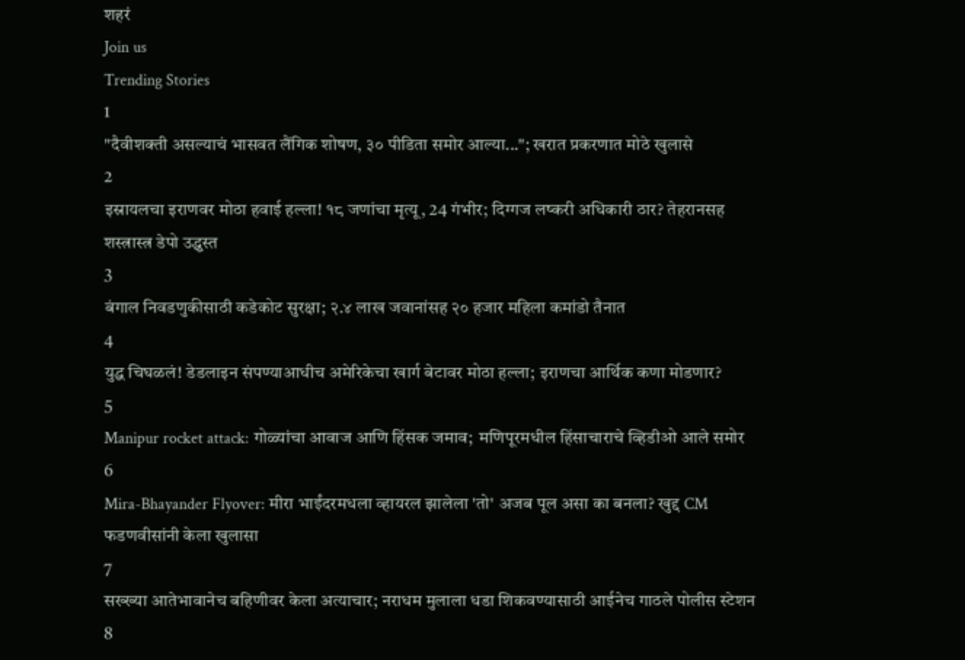शहरं
Join us
Trending Stories
1
"दैवीशक्ती असल्याचं भासवत लैंगिक शोषण, ३० पीडिता समोर आल्या..."; खरात प्रकरणात मोठे खुलासे
2
इस्रायलचा इराणवर मोठा हवाई हल्ला! १८ जणांचा मृत्यू, 24 गंभीर; दिग्गज लष्करी अधिकारी ठार? तेहरानसह शस्त्रास्त्र डेपो उद्ध्वस्त
3
बंगाल निवडणुकीसाठी कडेकोट सुरक्षा; २.४ लाख जवानांसह २० हजार महिला कमांडो तैनात
4
युद्ध चिघळलं! डेडलाइन संपण्याआधीच अमेरिकेचा खार्ग बेटावर मोठा हल्ला; इराणचा आर्थिक कणा मोडणार?
5
Manipur rocket attack: गोळ्यांचा आवाज आणि हिंसक जमाव;  मणिपूरमधील हिंसाचाराचे व्हिडीओ आले समोर
6
Mira-Bhayander Flyover: मीरा भाईंदरमधला व्हायरल झालेला 'तो' अजब पूल असा का बनला? खुद्द CM फडणवीसांनी केला खुलासा
7
सख्ख्या आतेभावानेच बहिणीवर केला अत्याचार; नराधम मुलाला धडा शिकवण्यासाठी आईनेच गाठले पोलीस स्टेशन
8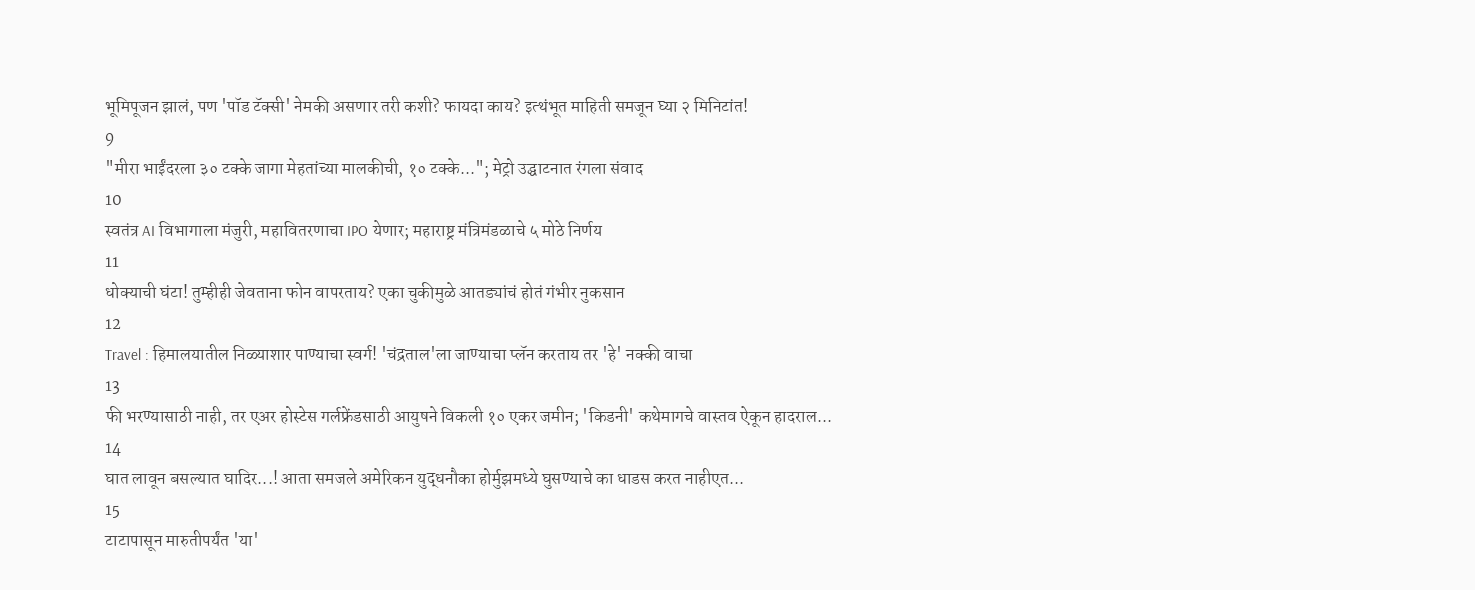भूमिपूजन झालं, पण 'पॉड टॅक्सी' नेमकी असणार तरी कशी? फायदा काय? इत्थंभूत माहिती समजून घ्या २ मिनिटांत!
9
"मीरा भाईंदरला ३० टक्के जागा मेहतांच्या मालकीची, १० टक्के..."; मेट्रो उद्घाटनात रंगला संवाद
10
स्वतंत्र AI विभागाला मंजुरी, महावितरणाचा IPO येणार; महाराष्ट्र मंत्रिमंडळाचे ५ मोठे निर्णय
11
धोक्याची घंटा! तुम्हीही जेवताना फोन वापरताय? एका चुकीमुळे आतड्यांचं होतं गंभीर नुकसान
12
Travel : हिमालयातील निळ्याशार पाण्याचा स्वर्ग! 'चंद्रताल'ला जाण्याचा प्लॅन करताय तर 'हे' नक्की वाचा
13
फी भरण्यासाठी नाही, तर एअर होस्टेस गर्लफ्रेंडसाठी आयुषने विकली १० एकर जमीन; 'किडनी' कथेमागचे वास्तव ऐकून हादराल...
14
घात लावून बसल्यात घादिर...! आता समजले अमेरिकन युद्धनौका होर्मुझमध्ये घुसण्याचे का धाडस करत नाहीएत...
15
टाटापासून मारुतीपर्यंत 'या'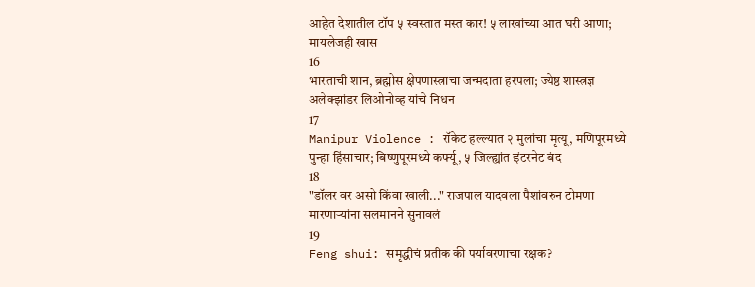आहेत देशातील टॉप ५ स्वस्तात मस्त कार! ५ लाखांच्या आत घरी आणा; मायलेजही खास
16
भारताची शान, ब्रह्मोस क्षेपणास्त्राचा जन्मदाता हरपला; ज्येष्ठ शास्त्रज्ञ अलेक्झांडर लिओनोव्ह यांचे निधन
17
Manipur Violence : रॉकेट हल्ल्यात २ मुलांचा मृत्यू, मणिपूरमध्ये पुन्हा हिंसाचार; बिष्णुपूरमध्ये कर्फ्यू, ५ जिल्ह्यांत इंटरनेट बंद
18
"डॉलर वर असो किंवा खाली..." राजपाल यादवला पैशांवरुन टोमणा मारणाऱ्यांना सलमानने सुनावलं
19
Feng shui: समृद्धीचं प्रतीक की पर्यावरणाचा रक्षक?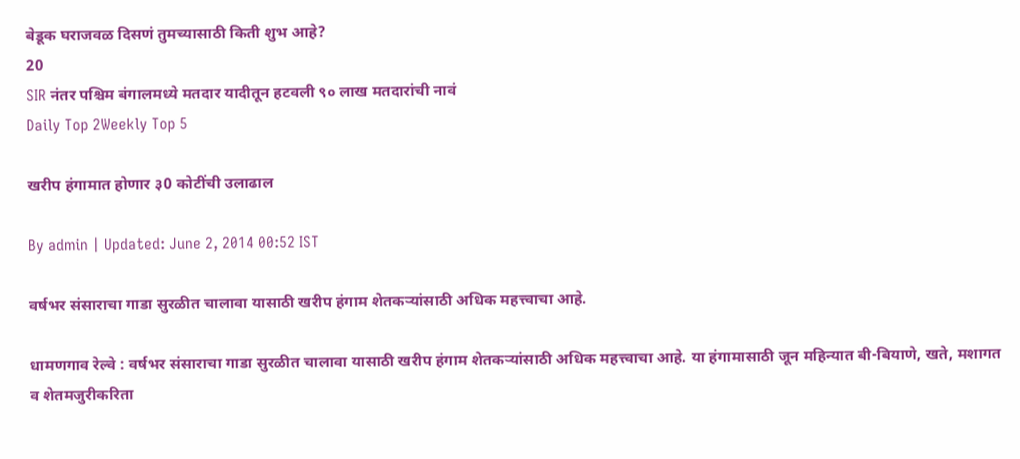बेडूक घराजवळ दिसणं तुमच्यासाठी किती शुभ आहे?
20
SIR नंतर पश्चिम बंगालमध्ये मतदार यादीतून हटवली ९० लाख मतदारांची नावं
Daily Top 2Weekly Top 5

खरीप हंगामात होणार ३0 कोटींची उलाढाल

By admin | Updated: June 2, 2014 00:52 IST

वर्षभर संसाराचा गाडा सुरळीत चालावा यासाठी खरीप हंगाम शेतकर्‍यांसाठी अधिक महत्त्वाचा आहे.

धामणगाव रेल्वे : वर्षभर संसाराचा गाडा सुरळीत चालावा यासाठी खरीप हंगाम शेतकर्‍यांसाठी अधिक महत्त्वाचा आहे. या हंगामासाठी जून महिन्यात बी-बियाणे, खते, मशागत व शेतमजुरीकरिता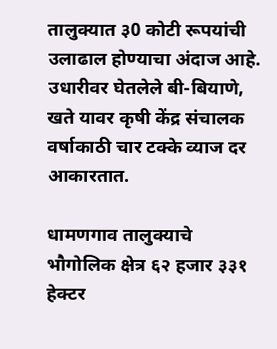तालुक्यात ३0 कोटी रूपयांची उलाढाल होण्याचा अंदाज आहे. उधारीवर घेतलेले बी-बियाणे, खते यावर कृषी केंद्र संचालक वर्षाकाठी चार टक्के व्याज दर आकारतात.

धामणगाव तालुक्याचे भौगोलिक क्षेत्र ६२ हजार ३३१ हेक्टर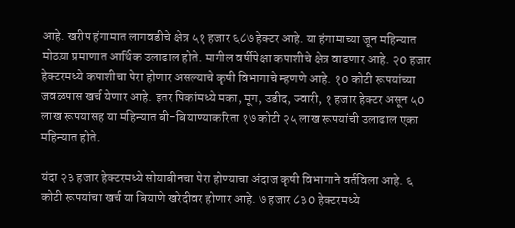आहे. खरीप हंगामात लागवडीचे क्षेत्र ५१ हजार ६८७ हेक्टर आहे. या हंगामाच्या जून महिन्यात मोठय़ा प्रमाणात आर्थिक उलाढाल होते. मागील वर्षीपेक्षा कपाशीचे क्षेत्र वाढणार आहे. २0 हजार हेक्टरमध्ये कपाशीचा पेरा होणार असल्याचे कृषी विभागाचे म्हणणे आहे. १0 कोटी रूपयांच्या जवळपास खर्च येणार आहे. इतर पिकांमध्ये मका, मूग, उडीद, ज्वारी, १ हजार हेक्टर असून ५0 लाख रूपयासह या महिन्यात बी-बियाण्याकरिता १७ कोटी २५ लाख रूपयांची उलाढाल एका महिन्यात होते.

यंदा २३ हजार हेक्टरमध्ये सोयाबीनचा पेरा होण्याचा अंदाज कृषी विभागाने वर्तविला आहे. ६ कोटी रूपयांचा खर्च या बियाणे खरेदीवर होणार आहे. ७ हजार ८३0 हेक्टरमध्ये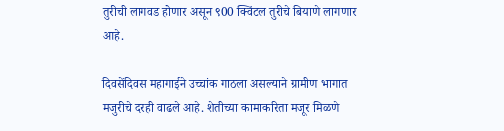तुरीची लागवड होणार असून ९00 क्विंटल तुरीचे बियाणे लागणार आहे.

दिवसेंदिवस महागाईने उच्चांक गाठला असल्याने ग्रामीण भागात मजुरीचे दरही वाढले आहे. शेतीच्या कामाकरिता मजूर मिळणे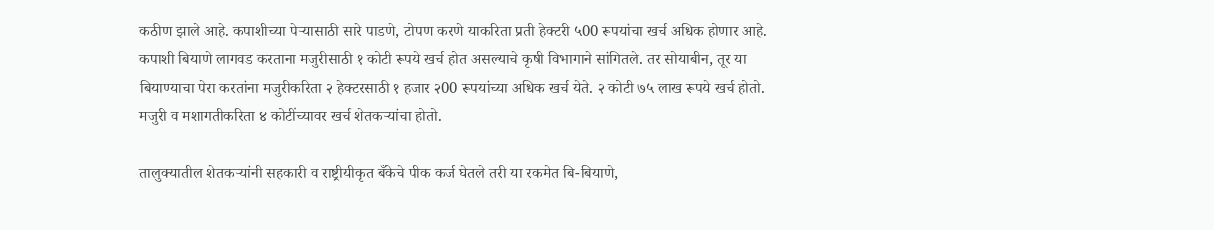कठीण झाले आहे. कपाशीच्या पेर्‍यासाठी सारे पाडणे, टोपण करणे याकरिता प्रती हेक्टरी ५00 रूपयांचा खर्च अधिक होणार आहे. कपाशी बियाणे लागवड करताना मजुरीसाठी १ कोटी रूपये खर्च होत असल्याचे कृषी विभागाने सांगितले. तर सोयाबीन, तूर या बियाण्याचा पेरा करतांना मजुरीकरिता २ हेक्टरसाठी १ हजार २00 रूपयांच्या अधिक खर्च येते. २ कोटी ७५ लाख रूपये खर्च होतो. मजुरी व मशागतीकरिता ४ कोटींच्यावर खर्च शेतकर्‍यांचा होतो.

तालुक्यातील शेतकर्‍यांनी सहकारी व राष्ट्रीयीकृत बँकेचे पीक कर्ज घेतले तरी या रकमेत बि-बियाणे,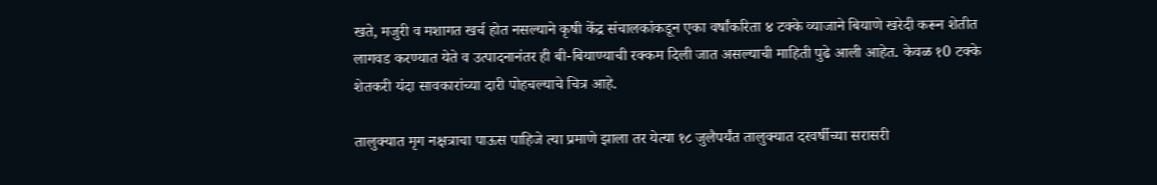खते, मजुरी व मशागत खर्च होत नसल्याने कृषी केंद्र संचालकांकडून एका वर्षांकरिता ४ टक्के व्याजाने बियाणे खरेदी करून शेतीत लागवड करण्यात येते व उत्पादनानंतर ही बी-बियाण्याची रक्कम दिली जात असल्याची माहिती पुढे आली आहेत. केवळ १0 टक्के शेतकरी यंदा सावकारांच्या दारी पोहचल्याचे चित्र आहे.

तालुक्यात मृग नक्षत्राचा पाऊस पाहिजे त्या प्रमाणे झाला तर येत्या १८ जुलैपर्यंत तालुक्यात दरवर्षीच्या सरासरी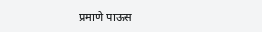प्रमाणे पाऊस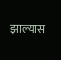झाल्यास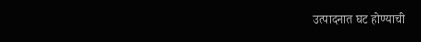उत्पादनात घट होण्याची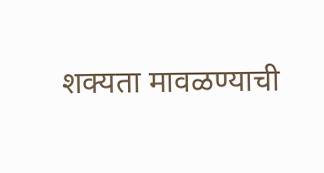शक्यता मावळण्याची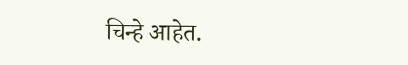चिन्हे आहेत.